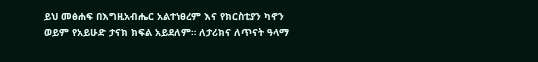ይህ መፅሐፍ በእግዚአብሔር አልተነፀረም እና የክርስቲያን ካኖን ወይም የአይሁድ ታናክ ክፍል አይደለም። ለታሪክና ለጥናት ዓላማ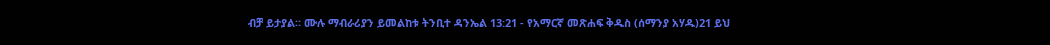ብቻ ይታያል። ሙሉ ማብራሪያን ይመልከቱ ትንቢተ ዳንኤል 13:21 - የአማርኛ መጽሐፍ ቅዱስ (ሰማንያ አሃዱ)21 ይህ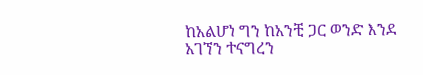ከአልሆነ ግን ከአንቺ ጋር ወንድ እንደ አገኘን ተናግረን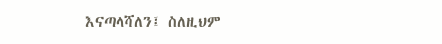እናጣላሻለን፤ ስለዚህም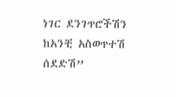ነገር ደንገጥሮችሽን ከአንቺ አስወጥተሽ ሰደድሽ”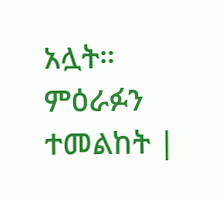አሏት። ምዕራፉን ተመልከት |